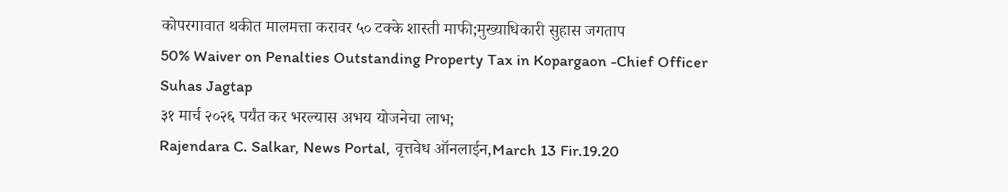कोपरगावात थकीत मालमत्ता करावर ५० टक्के शास्ती माफी;मुख्याधिकारी सुहास जगताप
50% Waiver on Penalties Outstanding Property Tax in Kopargaon -Chief Officer Suhas Jagtap
३१ मार्च २०२६ पर्यंत कर भरल्यास अभय योजनेचा लाभ;
Rajendara C. Salkar, News Portal, वृत्तवेध ऑनलाईन,March 13 Fir.19.20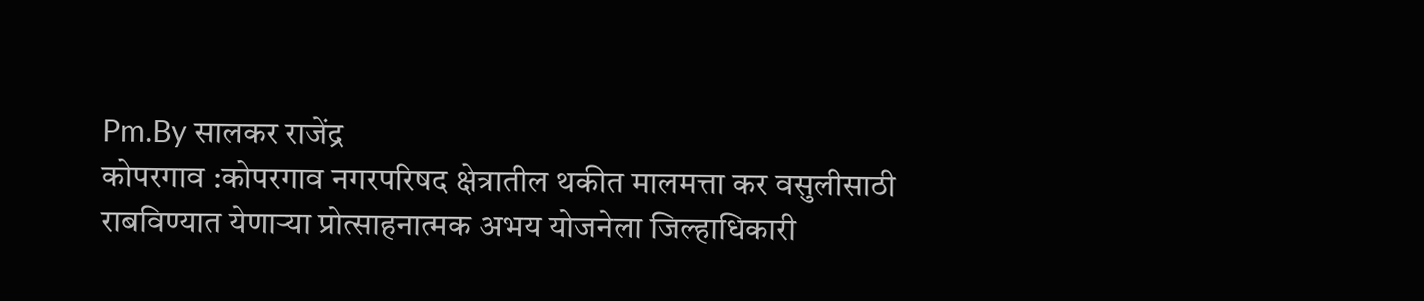Pm.By सालकर राजेंद्र
कोपरगाव :कोपरगाव नगरपरिषद क्षेत्रातील थकीत मालमत्ता कर वसुलीसाठी राबविण्यात येणाऱ्या प्रोत्साहनात्मक अभय योजनेला जिल्हाधिकारी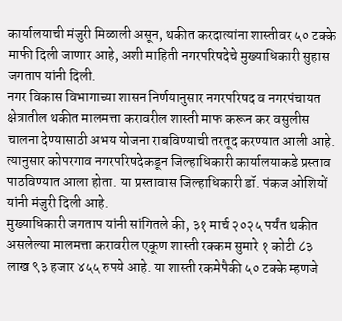कार्यालयाची मंजुरी मिळाली असून, थकीत करदात्यांना शास्तीवर ५० टक्के माफी दिली जाणार आहे, अशी माहिती नगरपरिषदेचे मुख्याधिकारी सुहास जगताप यांनी दिली.
नगर विकास विभागाच्या शासन निर्णयानुसार नगरपरिषद व नगरपंचायत क्षेत्रातील थकीत मालमत्ता करावरील शास्ती माफ करून कर वसुलीस चालना देण्यासाठी अभय योजना राबविण्याची तरतूद करण्यात आली आहे. त्यानुसार कोपरगाव नगरपरिषदेकडून जिल्हाधिकारी कार्यालयाकडे प्रस्ताव पाठविण्यात आला होता. या प्रस्तावास जिल्हाधिकारी डॉ. पंकज ओशियों यांनी मंजुरी दिली आहे.
मुख्याधिकारी जगताप यांनी सांगितले की, ३१ मार्च २०२५ पर्यंत थकीत असलेल्या मालमत्ता करावरील एकूण शास्ती रक्कम सुमारे १ कोटी ८३ लाख ९३ हजार ४५५ रुपये आहे. या शास्ती रकमेपैकी ५० टक्के म्हणजे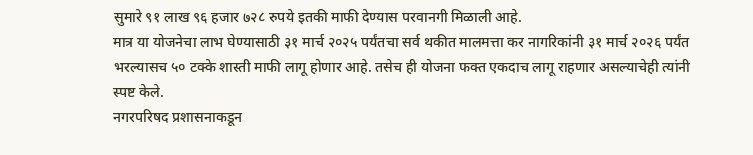सुमारे ९१ लाख ९६ हजार ७२८ रुपये इतकी माफी देण्यास परवानगी मिळाली आहे.
मात्र या योजनेचा लाभ घेण्यासाठी ३१ मार्च २०२५ पर्यंतचा सर्व थकीत मालमत्ता कर नागरिकांनी ३१ मार्च २०२६ पर्यंत भरल्यासच ५० टक्के शास्ती माफी लागू होणार आहे. तसेच ही योजना फक्त एकदाच लागू राहणार असल्याचेही त्यांनी स्पष्ट केले.
नगरपरिषद प्रशासनाकडून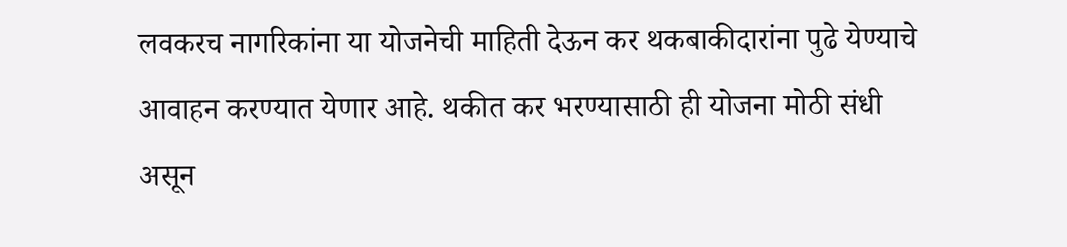लवकरच नागरिकांना या योजनेची माहिती देऊन कर थकबाकीदारांना पुढे येण्याचे आवाहन करण्यात येणार आहे. थकीत कर भरण्यासाठी ही योजना मोठी संधी असून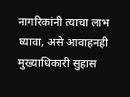नागरिकांनी त्याचा लाभ घ्यावा, असे आवाहनही मुख्याधिकारी सुहास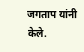जगताप यांनी केले.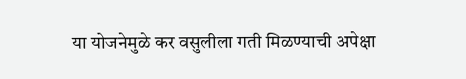या योजनेमुळे कर वसुलीला गती मिळण्याची अपेक्षा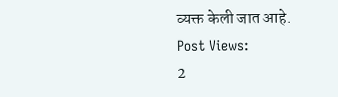व्यक्त केली जात आहे.
Post Views:
2